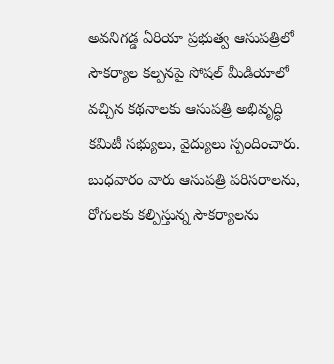అవనిగడ్డ ఏరియా ప్రభుత్వ ఆసుపత్రిలో సౌకర్యాల కల్పనపై సోషల్ మీడియాలో వచ్చిన కథనాలకు ఆసుపత్రి అభివృద్ధి కమిటీ సభ్యులు, వైద్యులు స్పందించారు. బుధవారం వారు ఆసుపత్రి పరిసరాలను, రోగులకు కల్పిస్తున్న సౌకర్యాలను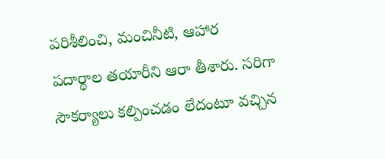పరిశీలించి, మంచినీటి, ఆహార పదార్థాల తయారీని ఆరా తీశారు. సరిగా సౌకర్యాలు కల్పించడం లేదంటూ వచ్చిన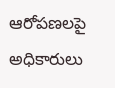ఆరోపణలపై అధికారులు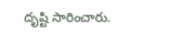దృష్టి సారించారు.